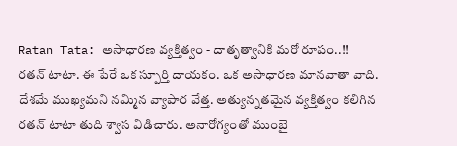Ratan Tata: అసాధారణ వ్యక్తిత్వం - దాతృత్వానికి మరో రూపం..!!
రతన్ టాటా. ఈ పేరే ఒక స్పూర్తి దాయకం. ఒక అసాధారణ మానవాతా వాది. దేశమే ముఖ్యమని నమ్మిన వ్యాపార వేత్త. అత్యున్నతమైన వ్యక్తిత్వం కలిగిన రతన్ టాటా తుది శ్వాస విడిచారు. అనారోగ్యంతో ముంబై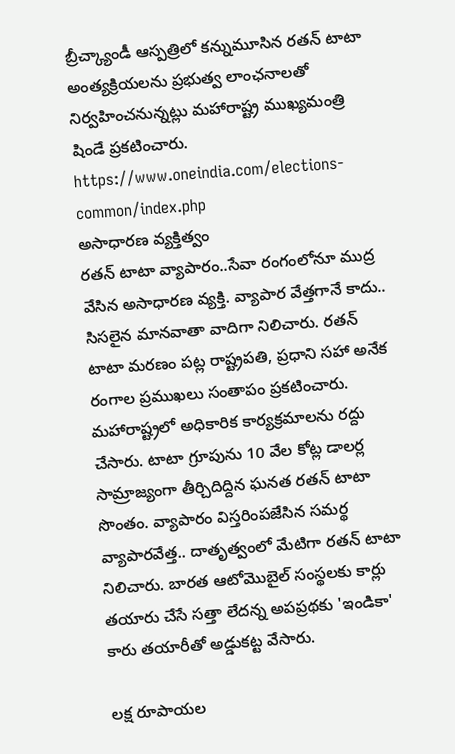బ్రీచ్క్యాండీ ఆస్పత్రిలో కన్నుమూసిన రతన్ టాటా అంత్యక్రియలను ప్రభుత్వ లాంఛనాలతో నిర్వహించనున్నట్లు మహారాష్ట్ర ముఖ్యమంత్రి షిండే ప్రకటించారు.
https://www.oneindia.com/elections-common/index.php
అసాధారణ వ్యక్తిత్వం
రతన్ టాటా వ్యాపారం..సేవా రంగంలోనూ ముద్ర వేసిన అసాధారణ వ్యక్తి. వ్యాపార వేత్తగానే కాదు.. సిసలైన మానవాతా వాదిగా నిలిచారు. రతన్ టాటా మరణం పట్ల రాష్ట్రపతి, ప్రధాని సహా అనేక రంగాల ప్రముఖలు సంతాపం ప్రకటించారు. మహారాష్ట్రలో అధికారిక కార్యక్రమాలను రద్దు చేసారు. టాటా గ్రూపును 10 వేల కోట్ల డాలర్ల సామ్రాజ్యంగా తీర్చిదిద్దిన ఘనత రతన్ టాటా సొంతం. వ్యాపారం విస్తరింపజేసిన సమర్థ వ్యాపారవేత్త.. దాతృత్వంలో మేటిగా రతన్ టాటా నిలిచారు. బారత ఆటోమొబైల్ సంస్థలకు కార్లు తయారు చేసే సత్తా లేదన్న అపప్రథకు 'ఇండికా' కారు తయారీతో అడ్డుకట్ట వేసారు.

లక్ష రూపాయల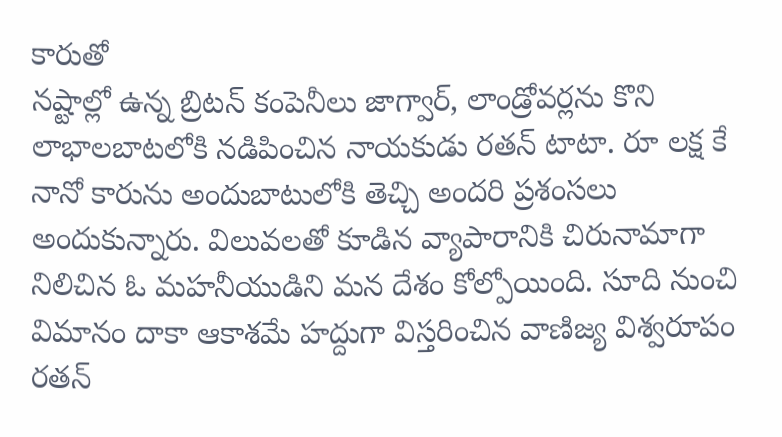కారుతో
నష్టాల్లో ఉన్న బ్రిటన్ కంపెనీలు జాగ్వార్, లాండ్రోవర్లను కొని లాభాలబాటలోకి నడిపించిన నాయకుడు రతన్ టాటా. రూ లక్ష కే నానో కారును అందుబాటులోకి తెచ్చి అందరి ప్రశంసలు అందుకున్నారు. విలువలతో కూడిన వ్యాపారానికి చిరునామాగా నిలిచిన ఓ మహనీయుడిని మన దేశం కోల్పోయింది. సూది నుంచి విమానం దాకా ఆకాశమే హద్దుగా విస్తరించిన వాణిజ్య విశ్వరూపం రతన్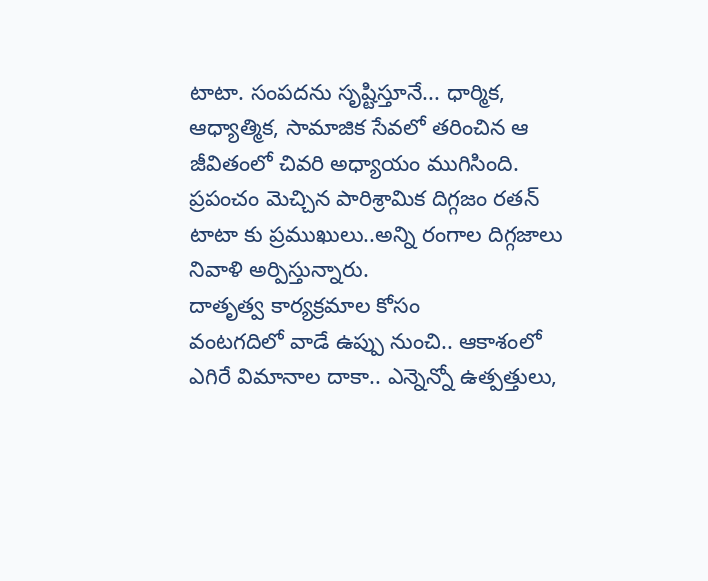టాటా. సంపదను సృష్టిస్తూనే... ధార్మిక, ఆధ్యాత్మిక, సామాజిక సేవలో తరించిన ఆ జీవితంలో చివరి అధ్యాయం ముగిసింది. ప్రపంచం మెచ్చిన పారిశ్రామిక దిగ్గజం రతన్ టాటా కు ప్రముఖులు..అన్ని రంగాల దిగ్గజాలు నివాళి అర్పిస్తున్నారు.
దాతృత్వ కార్యక్రమాల కోసం
వంటగదిలో వాడే ఉప్పు నుంచి.. ఆకాశంలో ఎగిరే విమానాల దాకా.. ఎన్నెన్నో ఉత్పత్తులు,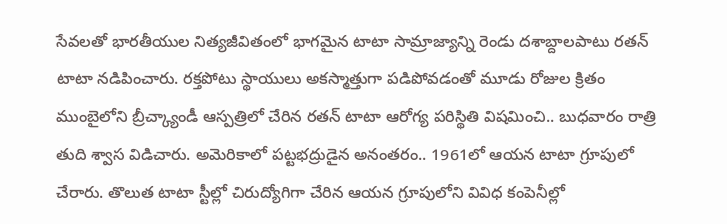సేవలతో భారతీయుల నిత్యజీవితంలో భాగమైన టాటా సామ్రాజ్యాన్ని రెండు దశాబ్దాలపాటు రతన్ టాటా నడిపించారు. రక్తపోటు స్థాయులు అకస్మాత్తుగా పడిపోవడంతో మూడు రోజుల క్రితం ముంబైలోని బ్రీచ్క్యాండీ ఆస్పత్రిలో చేరిన రతన్ టాటా ఆరోగ్య పరిస్థితి విషమించి.. బుధవారం రాత్రి తుది శ్వాస విడిచారు. అమెరికాలో పట్టభద్రుడైన అనంతరం.. 1961లో ఆయన టాటా గ్రూపులో చేరారు. తొలుత టాటా స్టీల్లో చిరుద్యోగిగా చేరిన ఆయన గ్రూపులోని వివిధ కంపెనీల్లో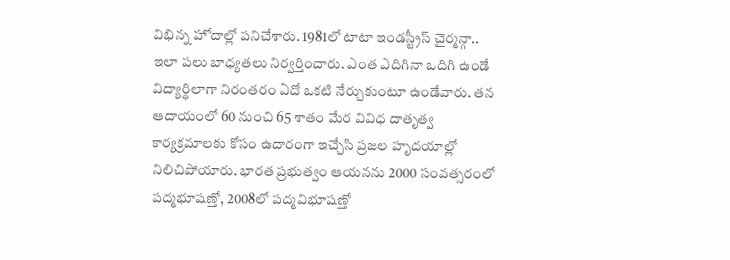విభిన్న హోదాల్లో పనిచేశారు. 1981లో టాటా ఇండస్ట్రీస్ చైర్మన్గా.. ఇలా పలు బాధ్యతలు నిర్వర్తించారు. ఎంత ఎదిగినా ఒదిగి ఉండే విద్యార్థిలాగా నిరంతరం ఏదో ఒకటి నేర్చుకుంటూ ఉండేవారు. తన ఆదాయంలో 60 నుంచి 65 శాతం మేర వివిధ దాతృత్వ కార్యక్రమాలకు కోసం ఉదారంగా ఇచ్చేసి ప్రజల హృదయాల్లో నిలిచిపోయారు. భారత ప్రభుత్వం ఆయనను 2000 సంవత్సరంలో పద్మభూషణ్తో, 2008లో పద్మవిభూషణ్తో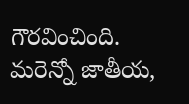గౌరవించింది. మరెన్నో జాతీయ,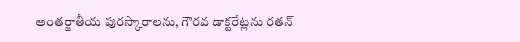అంతర్జాతీయ పురస్కారాలను, గౌరవ డాక్టరేట్లను రతన్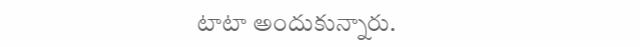టాటా అందుకున్నారు.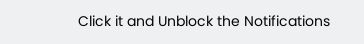Click it and Unblock the Notifications